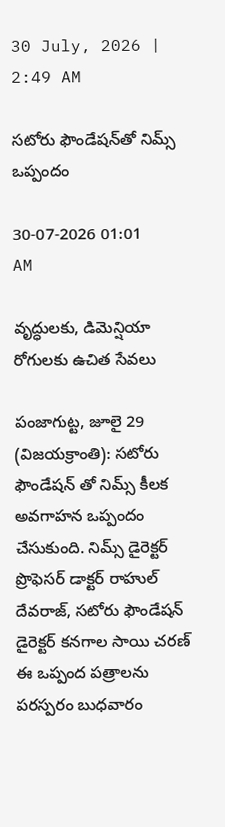30 July, 2026 | 2:49 AM

సటోరు ఫౌండేషన్‌తో నిమ్స్ ఒప్పందం

30-07-2026 01:01 AM

వృద్ధులకు, డిమెన్షియా రోగులకు ఉచిత సేవలు

పంజాగుట్ట, జూలై 29 (విజయక్రాంతి): సటోరు ఫౌండేషన్ తో నిమ్స్ కీలక అవగాహన ఒప్పందం చేసుకుంది. నిమ్స్ డైరెక్టర్ ప్రొఫెసర్ డాక్టర్ రాహుల్ దేవరాజ్, సటోరు ఫౌండేషన్ డైరెక్టర్ కనగాల సాయి చరణ్ ఈ ఒప్పంద పత్రాలను పరస్పరం బుధవారం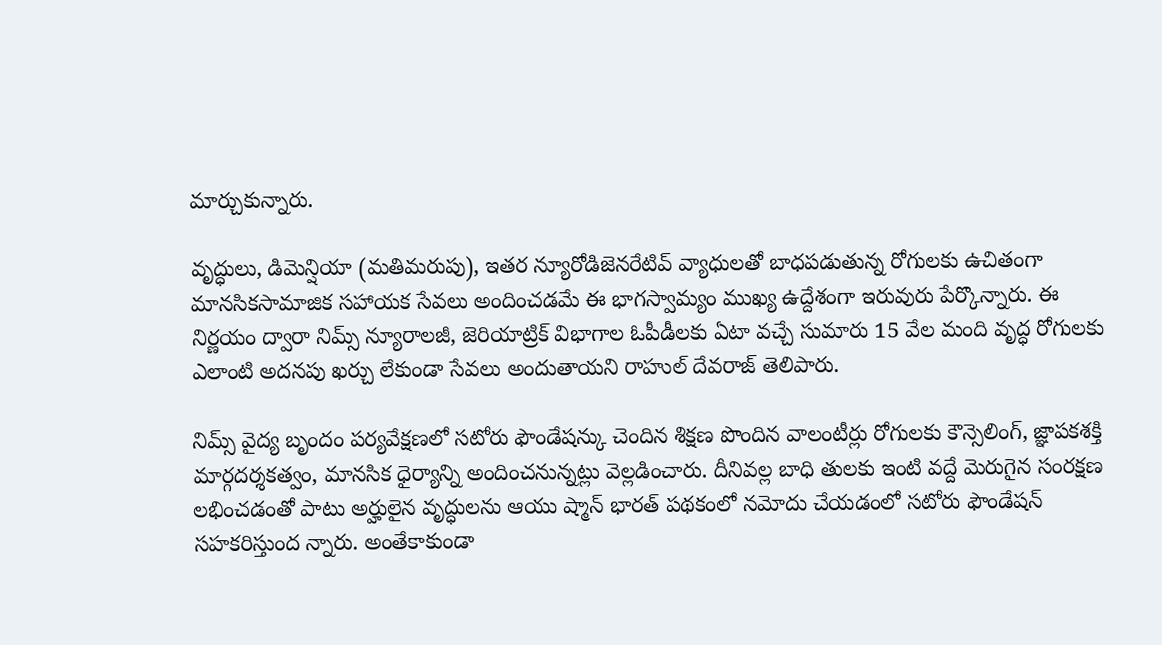మార్చుకున్నారు.

వృద్ధులు, డిమెన్షియా (మతిమరుపు), ఇతర న్యూరోడిజెనరేటివ్ వ్యాధులతో బాధపడుతున్న రోగులకు ఉచితంగా మానసికసామాజిక సహాయక సేవలు అందించడమే ఈ భాగస్వామ్యం ముఖ్య ఉద్దేశంగా ఇరువురు పేర్కొన్నారు. ఈ నిర్ణయం ద్వారా నిమ్స్ న్యూరాలజీ, జెరియాట్రిక్ విభాగాల ఓపీడీలకు ఏటా వచ్చే సుమారు 15 వేల మంది వృద్ధ రోగులకు ఎలాంటి అదనపు ఖర్చు లేకుండా సేవలు అందుతాయని రాహుల్ దేవరాజ్ తెలిపారు.

నిమ్స్ వైద్య బృందం పర్యవేక్షణలో సటోరు ఫౌండేషన్కు చెందిన శిక్షణ పొందిన వాలంటీర్లు రోగులకు కౌన్సెలింగ్, జ్ఞాపకశక్తి మార్గదర్శకత్వం, మానసిక ధైర్యాన్ని అందించనున్నట్లు వెల్లడించారు. దీనివల్ల బాధి తులకు ఇంటి వద్దే మెరుగైన సంరక్షణ లభించడంతో పాటు అర్హులైన వృద్ధులను ఆయు ష్మాన్ భారత్ పథకంలో నమోదు చేయడంలో సటోరు ఫౌండేషన్ సహకరిస్తుంద న్నారు. అంతేకాకుండా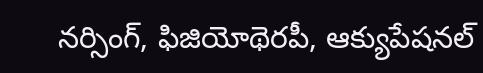నర్సింగ్, ఫిజియోథెరపీ, ఆక్యుపేషనల్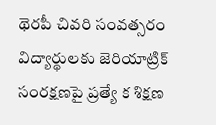థెరపీ చివరి సంవత్సరం విద్యార్థులకు జెరియాట్రిక్ సంరక్షణపై ప్రత్యే క శిక్షణ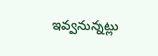ఇవ్వనున్నట్లు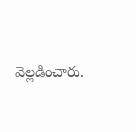వెల్లడించారు.